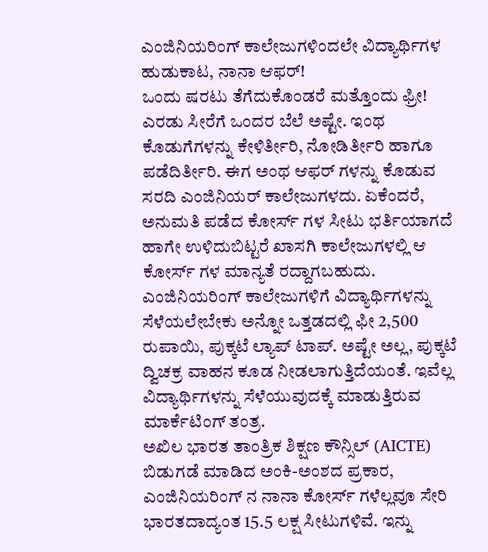ಎಂಜಿನಿಯರಿಂಗ್ ಕಾಲೇಜುಗಳಿಂದಲೇ ವಿದ್ಯಾರ್ಥಿಗಳ ಹುಡುಕಾಟ, ನಾನಾ ಆಫರ್!
ಒಂದು ಷರಟು ತೆಗೆದುಕೊಂಡರೆ ಮತ್ತೊಂದು ಫ್ರೀ! ಎರಡು ಸೀರೆಗೆ ಒಂದರ ಬೆಲೆ ಅಷ್ಟೇ. ಇಂಥ ಕೊಡುಗೆಗಳನ್ನು ಕೇಳಿರ್ತೀರಿ, ನೋಡಿರ್ತೀರಿ ಹಾಗೂ ಪಡೆದಿರ್ತೀರಿ. ಈಗ ಅಂಥ ಆಫರ್ ಗಳನ್ನು ಕೊಡುವ ಸರದಿ ಎಂಜಿನಿಯರ್ ಕಾಲೇಜುಗಳದು. ಏಕೆಂದರೆ, ಅನುಮತಿ ಪಡೆದ ಕೋರ್ಸ್ ಗಳ ಸೀಟು ಭರ್ತಿಯಾಗದೆ ಹಾಗೇ ಉಳಿದುಬಿಟ್ಟರೆ ಖಾಸಗಿ ಕಾಲೇಜುಗಳಲ್ಲಿ ಆ ಕೋರ್ಸ್ ಗಳ ಮಾನ್ಯತೆ ರದ್ದಾಗಬಹುದು.
ಎಂಜಿನಿಯರಿಂಗ್ ಕಾಲೇಜುಗಳಿಗೆ ವಿದ್ಯಾರ್ಥಿಗಳನ್ನು ಸೆಳೆಯಲೇಬೇಕು ಅನ್ನೋ ಒತ್ತಡದಲ್ಲಿ ಫೀ 2,500 ರುಪಾಯಿ, ಪುಕ್ಕಟೆ ಲ್ಯಾಪ್ ಟಾಪ್. ಅಷ್ಟೇ ಅಲ್ಲ, ಪುಕ್ಕಟೆ ದ್ವಿಚಕ್ರ ವಾಹನ ಕೂಡ ನೀಡಲಾಗುತ್ತಿದೆಯಂತೆ. ಇವೆಲ್ಲ ವಿದ್ಯಾರ್ಥಿಗಳನ್ನು ಸೆಳೆಯುವುದಕ್ಕೆ ಮಾಡುತ್ತಿರುವ ಮಾರ್ಕೆಟಿಂಗ್ ತಂತ್ರ.
ಅಖಿಲ ಭಾರತ ತಾಂತ್ರಿಕ ಶಿಕ್ಷಣ ಕೌನ್ಸಿಲ್ (AICTE) ಬಿಡುಗಡೆ ಮಾಡಿದ ಅಂಕಿ-ಅಂಶದ ಪ್ರಕಾರ, ಎಂಜಿನಿಯರಿಂಗ್ ನ ನಾನಾ ಕೋರ್ಸ್ ಗಳೆಲ್ಲವೂ ಸೇರಿ ಭಾರತದಾದ್ಯಂತ 15.5 ಲಕ್ಷ ಸೀಟುಗಳಿವೆ. ಇನ್ನು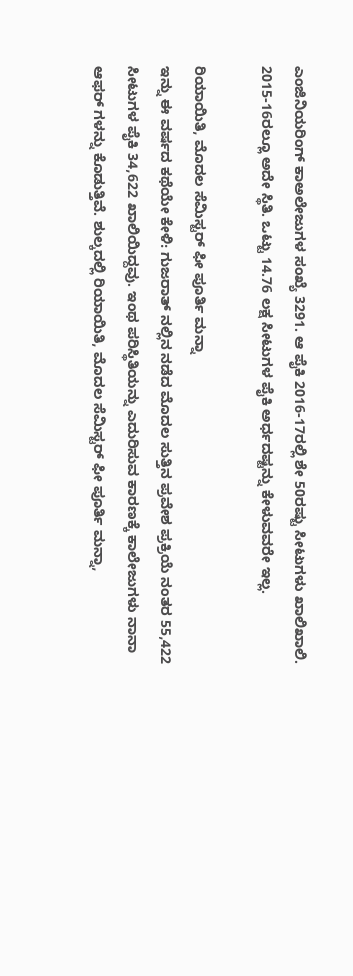ಎಂಜಿನಿಯರಿಂಗ್ ಕಾಅಲೇಜುಗಳ ಸಂಖ್ಯೆ 3291. ಆ ಪೈಕಿ 2016-17ರಲ್ಲಿ ಶೇ 50ರಷ್ಟು ಸೀಟುಗಳು ಖಾಲಿಖಾಲಿ. 2015-16ರಲ್ಲೂ ಅದೇ ಸ್ಥಿತಿ. ಒಟ್ಟು 14.76 ಲಕ್ಷ ಸೀಟುಗಳ ಪೈಕಿ ಅರ್ಧದಷ್ಟನ್ನು ಕೇಳುವವರೇ ಇಲ್ಲ.

ರಿಯಾಯಿತಿ, ಮೊದಲ ಸೆಮಿಸ್ಟರ್ ಫೀ ಪೂರ್ತಿ ಮನ್ನಾ
ಇನ್ನು ಈ ವರ್ಷದ ಕಥೆಯೇ ಕೇಳಿ: ಗುಜರಾತ್ ನಲ್ಲಿನ ನಡೆದ ಮೊದಲ ಸುತ್ತಿನ ಪ್ರವೇಶ ಪ್ರಕ್ರಿಯೆ ನಂತರ 55,422 ಸೀಟುಗಳ ಪೈಕಿ 34,622 ಖಾಲಿಯಿದ್ದವು. ಇಂಥ ಪರಿಸ್ಥಿತಿಯನ್ನು ಎದುರಿಸುವ ಕಾರಣಕ್ಕೆ ಕಾಲೇಜುಗಳು ನಾನಾ ಆಫರ್ ಗಳನ್ನು ಕೊಡುತ್ತಿವೆ. ಶುಲ್ಕದಲ್ಲಿ ರಿಯಾಯಿತಿ, ಮೊದಲ ಸೆಮಿಸ್ಟರ್ ಫೀ ಪೂರ್ತಿ ಮನ್ನಾ,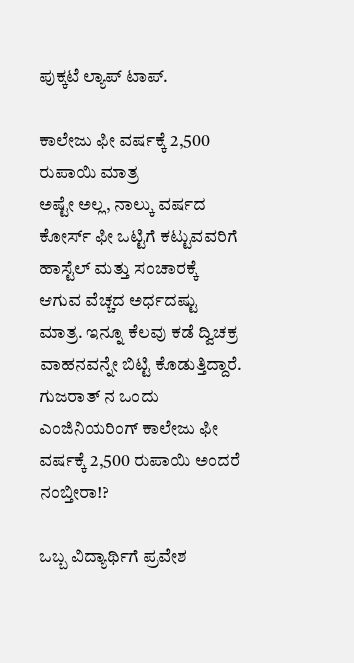ಪುಕ್ಕಟೆ ಲ್ಯಾಪ್ ಟಾಪ್.

ಕಾಲೇಜು ಫೀ ವರ್ಷಕ್ಕೆ 2,500 ರುಪಾಯಿ ಮಾತ್ರ
ಅಷ್ಟೇ ಅಲ್ಲ, ನಾಲ್ಕು ವರ್ಷದ ಕೋರ್ಸ್ ಫೀ ಒಟ್ಟಿಗೆ ಕಟ್ಟುವವರಿಗೆ ಹಾಸ್ಟೆಲ್ ಮತ್ತು ಸಂಚಾರಕ್ಕೆ ಆಗುವ ವೆಚ್ಚದ ಅರ್ಧದಷ್ಟು ಮಾತ್ರ. ಇನ್ನೂ ಕೆಲವು ಕಡೆ ದ್ವಿಚಕ್ರ ವಾಹನವನ್ನೇ ಬಿಟ್ಟಿ ಕೊಡುತ್ತಿದ್ದಾರೆ. ಗುಜರಾತ್ ನ ಒಂದು ಎಂಜಿನಿಯರಿಂಗ್ ಕಾಲೇಜು ಫೀ ವರ್ಷಕ್ಕೆ 2,500 ರುಪಾಯಿ ಅಂದರೆ ನಂಬ್ತೀರಾ!?

ಒಬ್ಬ ವಿದ್ಯಾರ್ಥಿಗೆ ಪ್ರವೇಶ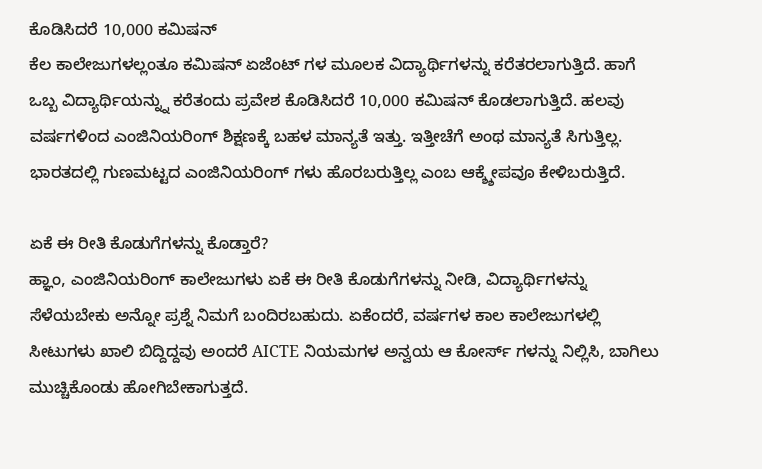ಕೊಡಿಸಿದರೆ 10,000 ಕಮಿಷನ್
ಕೆಲ ಕಾಲೇಜುಗಳಲ್ಲಂತೂ ಕಮಿಷನ್ ಏಜೆಂಟ್ ಗಳ ಮೂಲಕ ವಿದ್ಯಾರ್ಥಿಗಳನ್ನು ಕರೆತರಲಾಗುತ್ತಿದೆ. ಹಾಗೆ ಒಬ್ಬ ವಿದ್ಯಾರ್ಥಿಯನ್ನ್ನು ಕರೆತಂದು ಪ್ರವೇಶ ಕೊಡಿಸಿದರೆ 10,000 ಕಮಿಷನ್ ಕೊಡಲಾಗುತ್ತಿದೆ. ಹಲವು ವರ್ಷಗಳಿಂದ ಎಂಜಿನಿಯರಿಂಗ್ ಶಿಕ್ಷಣಕ್ಕೆ ಬಹಳ ಮಾನ್ಯತೆ ಇತ್ತು. ಇತ್ತೀಚೆಗೆ ಅಂಥ ಮಾನ್ಯತೆ ಸಿಗುತ್ತಿಲ್ಲ. ಭಾರತದಲ್ಲಿ ಗುಣಮಟ್ಟದ ಎಂಜಿನಿಯರಿಂಗ್ ಗಳು ಹೊರಬರುತ್ತಿಲ್ಲ ಎಂಬ ಆಕ್ಶ್ಶೇಪವೂ ಕೇಳಿಬರುತ್ತಿದೆ.

ಏಕೆ ಈ ರೀತಿ ಕೊಡುಗೆಗಳನ್ನು ಕೊಡ್ತಾರೆ?
ಹ್ಞಾಂ, ಎಂಜಿನಿಯರಿಂಗ್ ಕಾಲೇಜುಗಳು ಏಕೆ ಈ ರೀತಿ ಕೊಡುಗೆಗಳನ್ನು ನೀಡಿ, ವಿದ್ಯಾರ್ಥಿಗಳನ್ನು ಸೆಳೆಯಬೇಕು ಅನ್ನೋ ಪ್ರಶ್ನೆ ನಿಮಗೆ ಬಂದಿರಬಹುದು. ಏಕೆಂದರೆ, ವರ್ಷಗಳ ಕಾಲ ಕಾಲೇಜುಗಳಲ್ಲಿ ಸೀಟುಗಳು ಖಾಲಿ ಬಿದ್ದಿದ್ದವು ಅಂದರೆ AICTE ನಿಯಮಗಳ ಅನ್ವಯ ಆ ಕೋರ್ಸ್ ಗಳನ್ನು ನಿಲ್ಲಿಸಿ, ಬಾಗಿಲು ಮುಚ್ಚಿಕೊಂಡು ಹೋಗಿಬೇಕಾಗುತ್ತದೆ.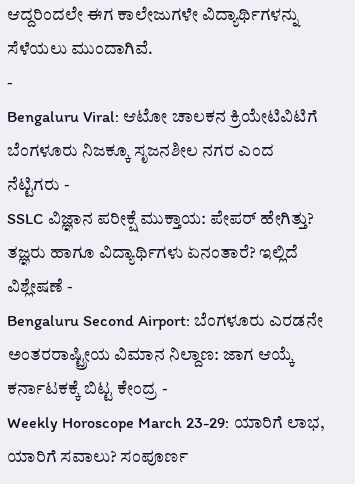ಆದ್ದರಿಂದಲೇ ಈಗ ಕಾಲೇಜುಗಳೇ ವಿದ್ಯಾರ್ಥಿಗಳನ್ನು ಸೆಳೆಯಲು ಮುಂದಾಗಿವೆ.
-
Bengaluru Viral: ಆಟೋ ಚಾಲಕನ ಕ್ರಿಯೇಟಿವಿಟಿಗೆ ಬೆಂಗಳೂರು ನಿಜಕ್ಕೂ ಸೃಜನಶೀಲ ನಗರ ಎಂದ ನೆಟ್ಟಿಗರು -
SSLC ವಿಜ್ಞಾನ ಪರೀಕ್ಷೆ ಮುಕ್ತಾಯ: ಪೇಪರ್ ಹೇಗಿತ್ತು? ತಜ್ಞರು ಹಾಗೂ ವಿದ್ಯಾರ್ಥಿಗಳು ಏನಂತಾರೆ? ಇಲ್ಲಿದೆ ವಿಶ್ಲೇಷಣೆ -
Bengaluru Second Airport: ಬೆಂಗಳೂರು ಎರಡನೇ ಅಂತರರಾಷ್ಟ್ರೀಯ ವಿಮಾನ ನಿಲ್ದಾಣ: ಜಾಗ ಆಯ್ಕೆ ಕರ್ನಾಟಕಕ್ಕೆ ಬಿಟ್ಟ ಕೇಂದ್ರ -
Weekly Horoscope March 23-29: ಯಾರಿಗೆ ಲಾಭ, ಯಾರಿಗೆ ಸವಾಲು? ಸಂಪೂರ್ಣ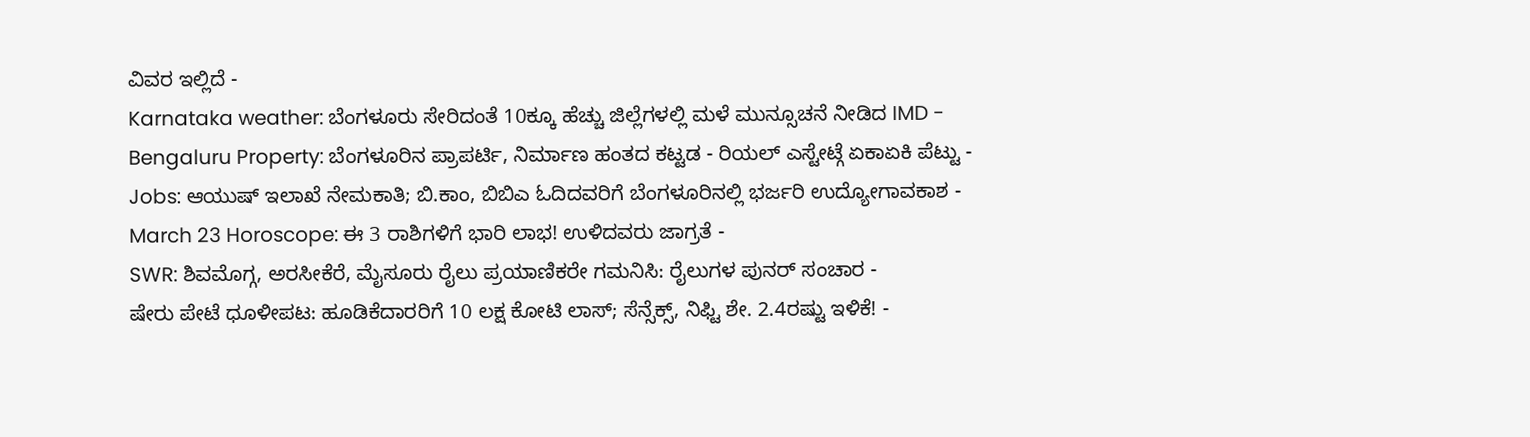ವಿವರ ಇಲ್ಲಿದೆ -
Karnataka weather: ಬೆಂಗಳೂರು ಸೇರಿದಂತೆ 10ಕ್ಕೂ ಹೆಚ್ಚು ಜಿಲ್ಲೆಗಳಲ್ಲಿ ಮಳೆ ಮುನ್ಸೂಚನೆ ನೀಡಿದ IMD -
Bengaluru Property: ಬೆಂಗಳೂರಿನ ಪ್ರಾಪರ್ಟಿ, ನಿರ್ಮಾಣ ಹಂತದ ಕಟ್ಟಡ - ರಿಯಲ್ ಎಸ್ಟೇಟ್ಗೆ ಏಕಾಏಕಿ ಪೆಟ್ಟು -
Jobs: ಆಯುಷ್ ಇಲಾಖೆ ನೇಮಕಾತಿ; ಬಿ.ಕಾಂ, ಬಿಬಿಎ ಓದಿದವರಿಗೆ ಬೆಂಗಳೂರಿನಲ್ಲಿ ಭರ್ಜರಿ ಉದ್ಯೋಗಾವಕಾಶ -
March 23 Horoscope: ಈ 3 ರಾಶಿಗಳಿಗೆ ಭಾರಿ ಲಾಭ! ಉಳಿದವರು ಜಾಗ್ರತೆ -
SWR: ಶಿವಮೊಗ್ಗ, ಅರಸೀಕೆರೆ, ಮೈಸೂರು ರೈಲು ಪ್ರಯಾಣಿಕರೇ ಗಮನಿಸಿ: ರೈಲುಗಳ ಪುನರ್ ಸಂಚಾರ -
ಷೇರು ಪೇಟೆ ಧೂಳೀಪಟ: ಹೂಡಿಕೆದಾರರಿಗೆ 10 ಲಕ್ಷ ಕೋಟಿ ಲಾಸ್; ಸೆನ್ಸೆಕ್ಸ್, ನಿಫ್ಟಿ ಶೇ. 2.4ರಷ್ಟು ಇಳಿಕೆ! -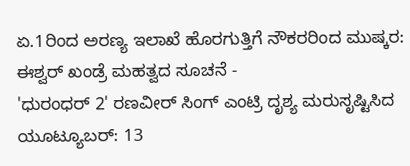ಏ.1ರಿಂದ ಅರಣ್ಯ ಇಲಾಖೆ ಹೊರಗುತ್ತಿಗೆ ನೌಕರರಿಂದ ಮುಷ್ಕರ: ಈಶ್ವರ್ ಖಂಡ್ರೆ ಮಹತ್ವದ ಸೂಚನೆ -
'ಧುರಂಧರ್ 2' ರಣವೀರ್ ಸಿಂಗ್ ಎಂಟ್ರಿ ದೃಶ್ಯ ಮರುಸೃಷ್ಟಿಸಿದ ಯೂಟ್ಯೂಬರ್: 13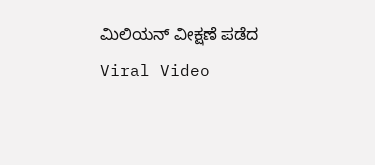ಮಿಲಿಯನ್ ವೀಕ್ಷಣೆ ಪಡೆದ Viral Video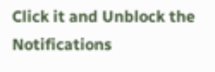Click it and Unblock the Notifications